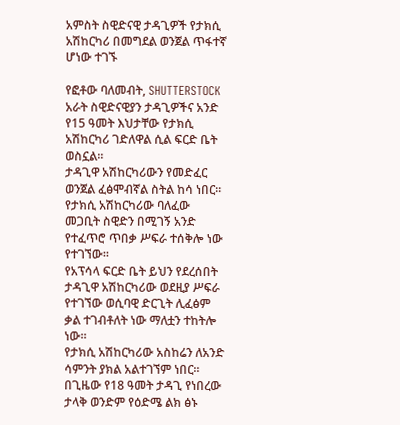አምስት ስዊድናዊ ታዳጊዎች የታክሲ አሽከርካሪ በመግደል ወንጀል ጥፋተኛ ሆነው ተገኙ

የፎቶው ባለመብት, SHUTTERSTOCK
አራት ስዊድናዊያን ታዳጊዎችና አንድ የ15 ዓመት እህታቸው የታክሲ አሽከርካሪ ገድለዋል ሲል ፍርድ ቤት ወስኗል።
ታዳጊዋ አሽከርካሪውን የመድፈር ወንጀል ፈፅሞብኛል ስትል ከሳ ነበር።
የታክሲ አሽከርካሪው ባለፈው መጋቢት ስዊድን በሚገኝ አንድ የተፈጥሮ ጥበቃ ሥፍራ ተሰቅሎ ነው የተገኘው።
የአፕሳላ ፍርድ ቤት ይህን የደረሰበት ታዳጊዋ አሽከርካሪው ወደዚያ ሥፍራ የተገኘው ወሲባዊ ድርጊት ሊፈፅም ቃል ተገብቶለት ነው ማለቷን ተከትሎ ነው።
የታክሲ አሽከርካሪው አስከሬን ለአንድ ሳምንት ያክል አልተገኘም ነበር።
በጊዜው የ18 ዓመት ታዳጊ የነበረው ታላቅ ወንድም የዕድሜ ልክ ፅኑ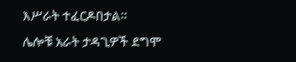እሥራት ተፈርዶበታል።
ሌሎቹ አራት ታዳጊዎች ደግሞ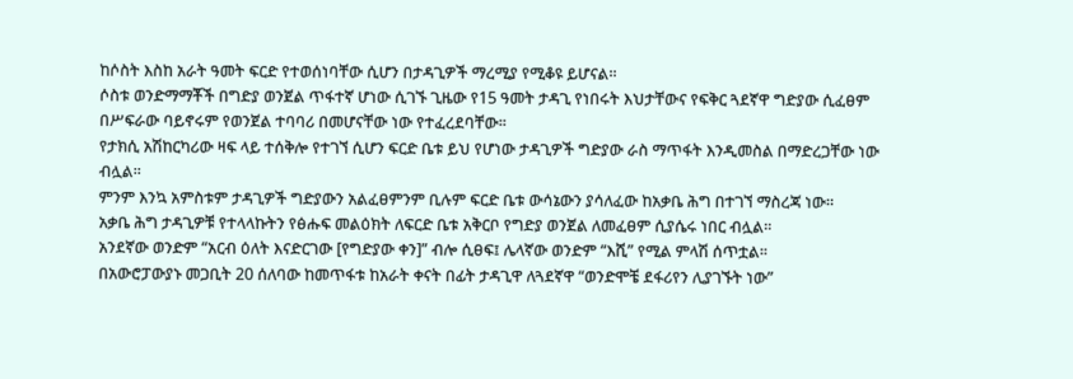ከሶስት እስከ አራት ዓመት ፍርድ የተወሰነባቸው ሲሆን በታዳጊዎች ማረሚያ የሚቆዩ ይሆናል።
ሶስቱ ወንድማማቾች በግድያ ወንጀል ጥፋተኛ ሆነው ሲገኙ ጊዜው የ15 ዓመት ታዳጊ የነበሩት እህታቸውና የፍቅር ጓደኛዋ ግድያው ሲፈፀም በሥፍራው ባይኖሩም የወንጀል ተባባሪ በመሆናቸው ነው የተፈረደባቸው።
የታክሲ አሽከርካሪው ዛፍ ላይ ተሰቅሎ የተገኘ ሲሆን ፍርድ ቤቱ ይህ የሆነው ታዳጊዎች ግድያው ራስ ማጥፋት እንዲመስል በማድረጋቸው ነው ብሏል።
ምንም እንኳ አምስቱም ታዳጊዎች ግድያውን አልፈፀምንም ቢሉም ፍርድ ቤቱ ውሳኔውን ያሳለፈው ከአቃቤ ሕግ በተገኘ ማስረጃ ነው።
አቃቤ ሕግ ታዳጊዎቹ የተላላኩትን የፅሑፍ መልዕክት ለፍርድ ቤቱ አቅርቦ የግድያ ወንጀል ለመፈፀም ሲያሴሩ ነበር ብሏል።
አንደኛው ወንድም “አርብ ዕለት እናድርገው [የግድያው ቀን]” ብሎ ሲፀፍ፤ ሌላኛው ወንድም “እሺ” የሚል ምላሽ ሰጥቷል።
በአውሮፓውያኑ መጋቢት 20 ሰለባው ከመጥፋቱ ከአራት ቀናት በፊት ታዳጊዋ ለጓደኛዋ “ወንድሞቼ ደፋሪየን ሊያገኙት ነው”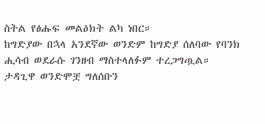ስትል የፅሑፍ መልዕክት ልካ ነበር።
ከግድያው በኋላ አንደኛው ወንድም ከግድያ ሰለባው የባንክ ሒሳብ ወደራሱ ገንዘብ ማስተላለፉም ተረጋግጧል።
ታዳጊዋ ወንድሞቿ ግለሰቡን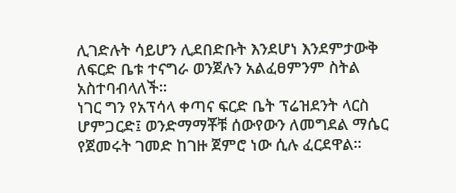ሊገድሉት ሳይሆን ሊደበድቡት እንደሆነ እንደምታውቅ ለፍርድ ቤቱ ተናግራ ወንጀሉን አልፈፀምንም ስትል አስተባብላለች።
ነገር ግን የአፕሳላ ቀጣና ፍርድ ቤት ፕሬዝደንት ላርስ ሆምጋርድ፤ ወንድማማቾቹ ሰውየውን ለመግደል ማሴር የጀመሩት ገመድ ከገዙ ጀምሮ ነው ሲሉ ፈርደዋል።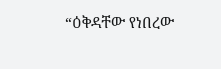“ዕቅዳቸው የነበረው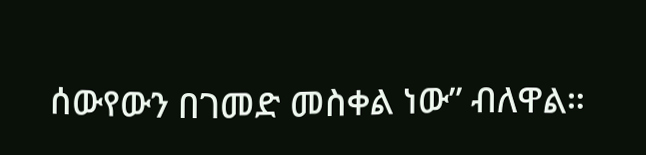ሰውየውን በገመድ መስቀል ነው” ብለዋል።